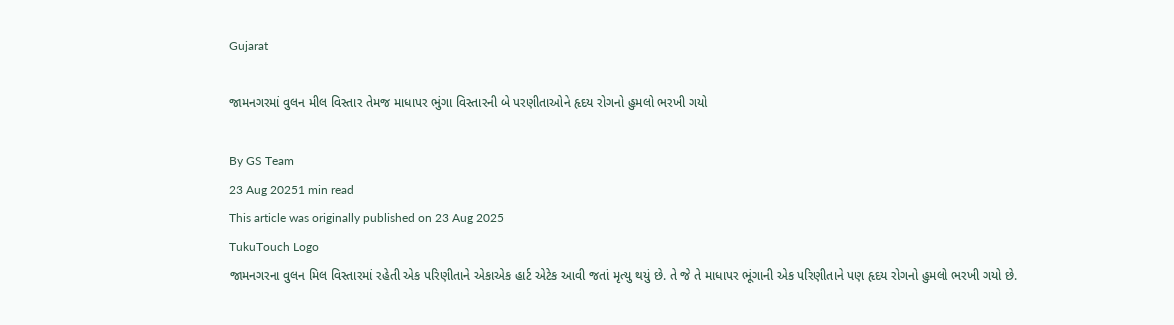Gujarat

જામનગરમાં વુલન મીલ વિસ્તાર તેમજ માધાપર ભુંગા વિસ્તારની બે પરણીતાઓને હૃદય રોગનો હુમલો ભરખી ગયો

By GS Team
23 Aug 20251 min read
This article was originally published on 23 Aug 2025
TukuTouch Logo
જામનગરના વુલન મિલ વિસ્તારમાં રહેતી એક પરિણીતાને એકાએક હાર્ટ એટેક આવી જતાં મૃત્યુ થયું છે. તે જે તે માધાપર ભૂંગાની એક પરિણીતાને પણ હૃદય રોગનો હુમલો ભરખી ગયો છે.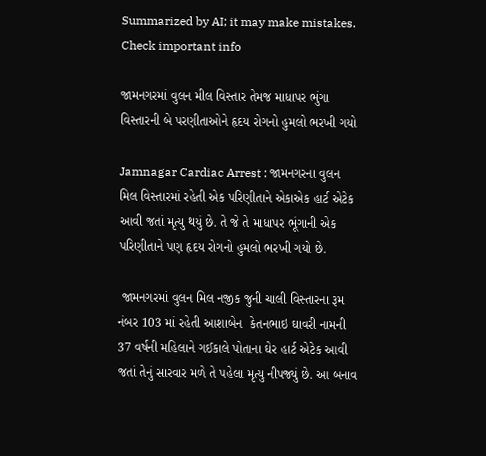Summarized by AI; it may make mistakes. Check important info

જામનગરમાં વુલન મીલ વિસ્તાર તેમજ માધાપર ભુંગા વિસ્તારની બે પરણીતાઓને હૃદય રોગનો હુમલો ભરખી ગયો

Jamnagar Cardiac Arrest : જામનગરના વુલન મિલ વિસ્તારમાં રહેતી એક પરિણીતાને એકાએક હાર્ટ એટેક આવી જતાં મૃત્યુ થયું છે. તે જે તે માધાપર ભૂંગાની એક પરિણીતાને પણ હૃદય રોગનો હુમલો ભરખી ગયો છે.

 જામનગરમાં વુલન મિલ નજીક જુની ચાલી વિસ્તારના રૂમ નંબર 103 માં રહેતી આશાબેન  કેતનભાઇ ઘાવરી નામની 37 વર્ષની મહિલાને ગઈકાલે પોતાના ઘેર હાર્ટ એટેક આવી જતાં તેનું સારવાર મળે તે પહેલા મૃત્યુ નીપજ્યું છે. આ બનાવ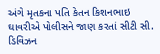અંગે મૃતકના પતિ કેતન કિશનભાઇ ઘાવરીએ પોલીસને જાણ કરતાં સીટી સી. ડિવિઝન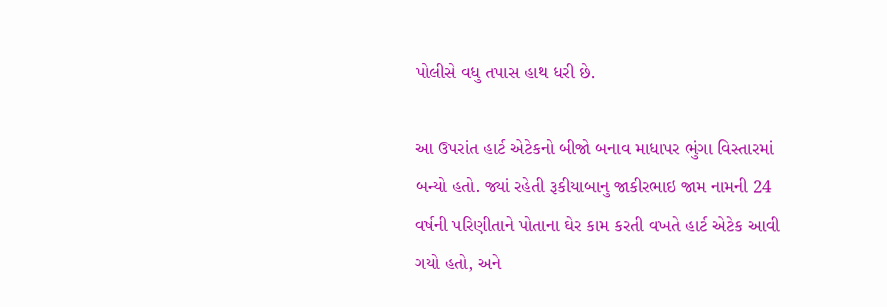પોલીસે વધુ તપાસ હાથ ધરી છે.

આ ઉપરાંત હાર્ટ એટેકનો બીજો બનાવ માધાપર ભુંગા વિસ્તારમાં બન્યો હતો. જ્યાં રહેતી રૂકીયાબાનુ જાકીરભાઇ જામ નામની 24 વર્ષની પરિણીતાને પોતાના ઘેર કામ કરતી વખતે હાર્ટ એટેક આવી ગયો હતો, અને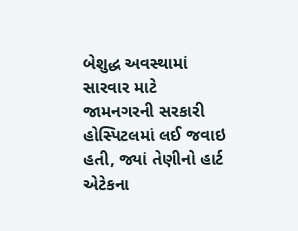બેશુદ્ધ અવસ્થામાં સારવાર માટે જામનગરની સરકારી હોસ્પિટલમાં લઈ જવાઇ હતી, જ્યાં તેણીનો હાર્ટ એટેકના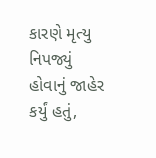કારણે મૃત્યુ નિપજ્યું હોવાનું જાહેર કર્યું હતું,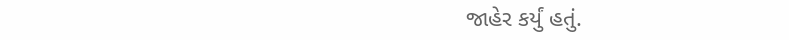જાહેર કર્યું હતું.